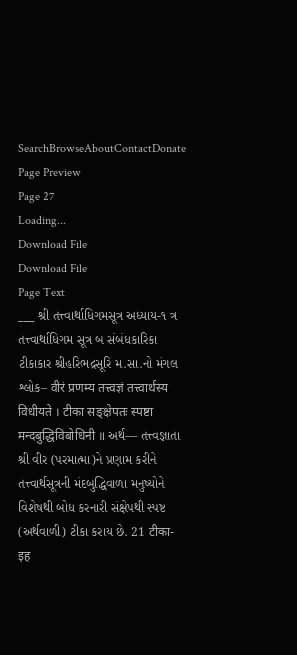SearchBrowseAboutContactDonate
Page Preview
Page 27
Loading...
Download File
Download File
Page Text
___ શ્રી તત્ત્વાર્થાધિગમસૂત્ર અધ્યાય-૧ ત્ર તત્ત્વાર્થાધિગમ સૂત્ર બ સંબંધકારિકા ટીકાકાર શ્રીહરિભદ્રસૂરિ મ.સા.નો મંગલ શ્લોક– वीरं प्रणम्य तत्त्वज्ञं तत्त्वार्थस्य विधीयते । टीका सङ्क्षेपतः स्पष्टा मन्दबुद्धिविबोधिनी ॥ અર્થ— તત્ત્વજ્ઞાતા શ્રી વીર (પરમાત્મા)ને પ્રણામ કરીને તત્ત્વાર્થસૂત્રની મંદબુદ્ધિવાળા મનુષ્યોને વિશેષથી બોધ કરનારી સંક્ષેપથી સ્પષ્ટ (અર્થવાળી) ટીકા કરાય છે. 21 टीका- इह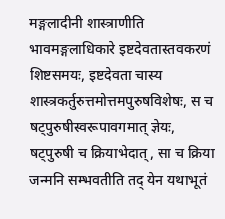मङ्गलादीनी शास्त्राणीति भावमङ्गलाधिकारे इष्टदेवतास्तवकरणं शिष्टसमयः, इष्टदेवता चास्य शास्त्रकर्तुरुत्तमोत्तमपुरुषविशेषः, स च षट्पुरुषीस्वरूपावगमात् ज्ञेयः, षट्पुरुषी च क्रियाभेदात्, सा च क्रिया जन्मनि सम्भवतीति तद् येन यथाभूतं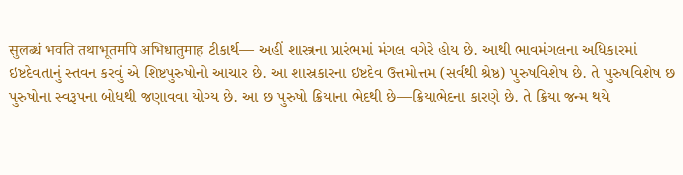सुलब्धं भवति तथाभूतमपि अभिधातुमाह ટીકાર્થ— અહીં શાસ્ત્રના પ્રારંભમાં મંગલ વગેરે હોય છે. આથી ભાવમંગલના અધિકારમાં ઇષ્ટદેવતાનું સ્તવન કરવું એ શિષ્ટપુરુષોનો આચાર છે. આ શાસ્રકારના ઇષ્ટદેવ ઉત્તમોત્તમ (સર્વથી શ્રેષ્ઠ) પુરુષવિશેષ છે. તે પુરુષવિશેષ છ પુરુષોના સ્વરૂપના બોધથી જણાવવા યોગ્ય છે. આ છ પુરુષો ક્રિયાના ભેદથી છે—ક્રિયાભેદના કારણે છે. તે ક્રિયા જન્મ થયે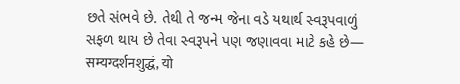છતે સંભવે છે. તેથી તે જન્મ જેના વડે યથાર્થ સ્વરૂપવાળું સફળ થાય છે તેવા સ્વરૂપને પણ જણાવવા માટે કહે છે— सम्यग्दर्शनशुद्धं, यो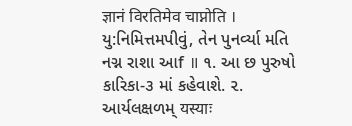ज्ञानं विरतिमेव चाप्नोति । યુ:નિમિત્તમપીવું, તેન પુનર્વ્યા મતિ નગ્ન રાશા આf ॥ ૧. આ છ પુરુષો કારિકા-૩ માં કહેવાશે. ૨. આર્યલક્ષળમ્ यस्याः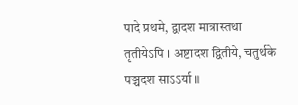पादे प्रथमे, द्वादश मात्रास्तथा तृतीयेऽपि । अष्टादश द्वितीये, चतुर्थके पञ्चदश साऽऽर्या ॥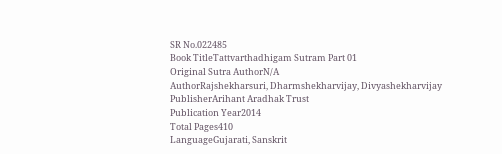SR No.022485
Book TitleTattvarthadhigam Sutram Part 01
Original Sutra AuthorN/A
AuthorRajshekharsuri, Dharmshekharvijay, Divyashekharvijay
PublisherArihant Aradhak Trust
Publication Year2014
Total Pages410
LanguageGujarati, Sanskrit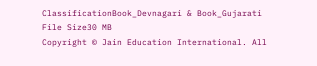ClassificationBook_Devnagari & Book_Gujarati
File Size30 MB
Copyright © Jain Education International. All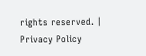rights reserved. | Privacy Policy